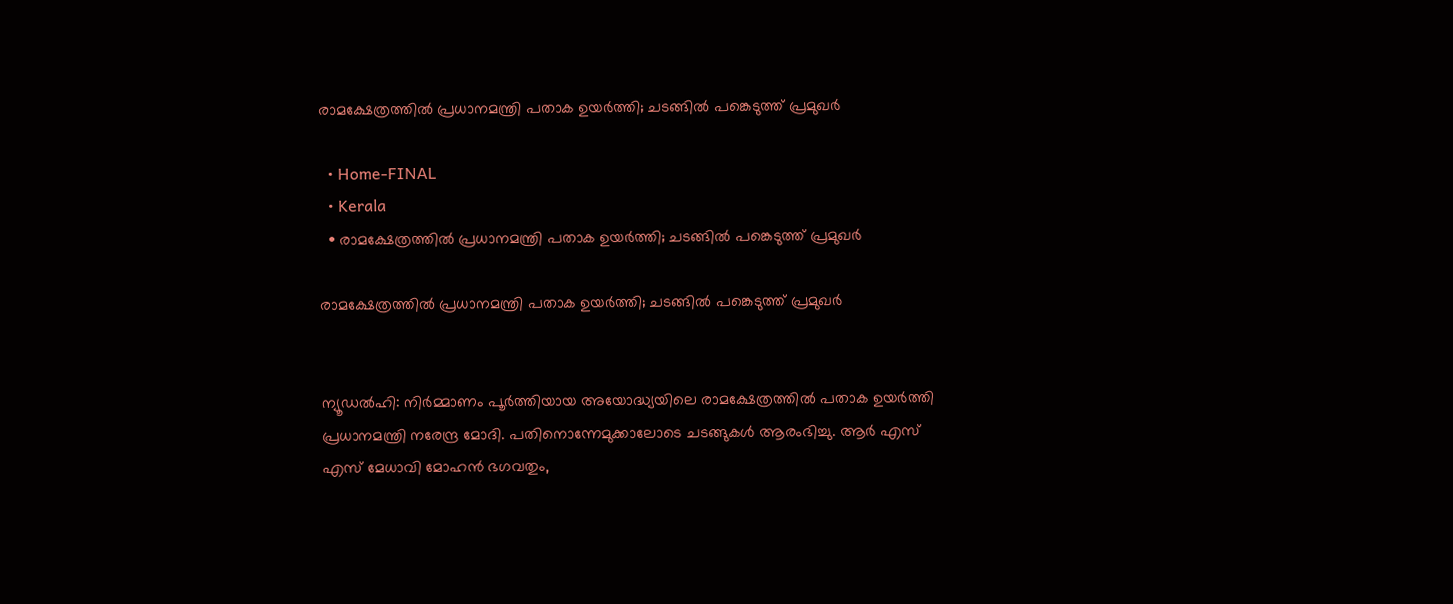രാമക്ഷേത്രത്തില്‍ പ്രധാനമന്ത്രി പതാക ഉയര്‍ത്തി; ചടങ്ങില്‍ പങ്കെടുത്ത് പ്രമുഖര്‍

  • Home-FINAL
  • Kerala
  • രാമക്ഷേത്രത്തില്‍ പ്രധാനമന്ത്രി പതാക ഉയര്‍ത്തി; ചടങ്ങില്‍ പങ്കെടുത്ത് പ്രമുഖര്‍

രാമക്ഷേത്രത്തില്‍ പ്രധാനമന്ത്രി പതാക ഉയര്‍ത്തി; ചടങ്ങില്‍ പങ്കെടുത്ത് പ്രമുഖര്‍


ന്യൂഡല്‍ഹി: നിര്‍മ്മാണം പൂര്‍ത്തിയായ അയോദ്ധ്യയിലെ രാമക്ഷേത്രത്തില്‍ പതാക ഉയര്‍ത്തി പ്രധാനമന്ത്രി നരേന്ദ്ര മോദി. പതിനൊന്നേമുക്കാലോടെ ചടങ്ങുകള്‍ ആരംഭിച്ചു. ആര്‍ എസ് എസ് മേധാവി മോഹന്‍ ഭഗവതും,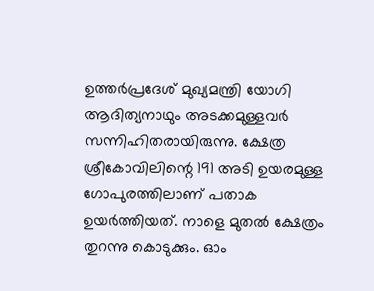ഉത്തര്‍പ്രദേശ് മുഖ്യമന്ത്രി യോഗി ആദിത്യനാഥും അടക്കമുള്ളവര്‍ സന്നിഹിതരായിരുന്നു. ക്ഷേത്ര ശ്രീകോവിലിന്റെ 191 അടി ഉയരമുള്ള ഗോപുരത്തിലാണ് പതാക ഉയര്‍ത്തിയത്. നാളെ മുതല്‍ ക്ഷേത്രം തുറന്നു കൊടുക്കും. ഓം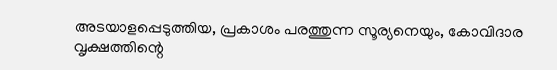അടയാളപ്പെടുത്തിയ, പ്രകാശം പരത്തുന്ന സൂര്യനെയും, കോവിദാര വൃക്ഷത്തിന്റെ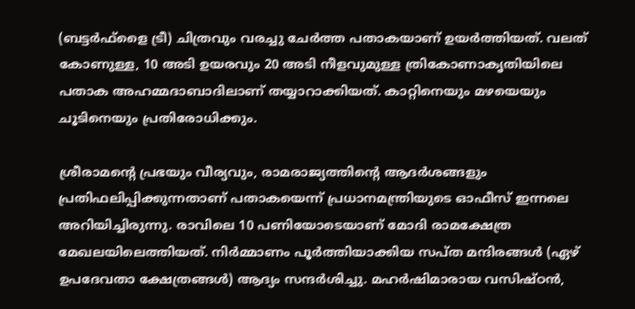(ബട്ടര്‍ഫ്ളൈ ട്രീ) ചിത്രവും വരച്ചു ചേര്‍ത്ത പതാകയാണ് ഉയര്‍ത്തിയത്. വലത് കോണുള്ള, 10 അടി ഉയരവും 20 അടി നീളവുമുള്ള ത്രികോണാകൃതിയിലെ പതാക അഹമ്മദാബാദിലാണ് തയ്യാറാക്കിയത്. കാറ്റിനെയും മഴയെയും ചൂടിനെയും പ്രതിരോധിക്കും.

ശ്രീരാമന്റെ പ്രഭയും വീര്യവും, രാമരാജ്യത്തിന്റെ ആദര്‍ശങ്ങളും പ്രതിഫലിപ്പിക്കുന്നതാണ് പതാകയെന്ന് പ്രധാനമന്ത്രിയുടെ ഓഫീസ് ഇന്നലെ അറിയിച്ചിരുന്നു. രാവിലെ 10 പണിയോടെയാണ് മോദി രാമക്ഷേത്ര മേഖലയിലെത്തിയത്. നിര്‍മ്മാണം പൂര്‍ത്തിയാക്കിയ സപ്ത മന്ദിരങ്ങള്‍ (ഏഴ് ഉപദേവതാ ക്ഷേത്രങ്ങള്‍) ആദ്യം സന്ദര്‍ശിച്ചു. മഹര്‍ഷിമാരായ വസിഷ്ഠന്‍,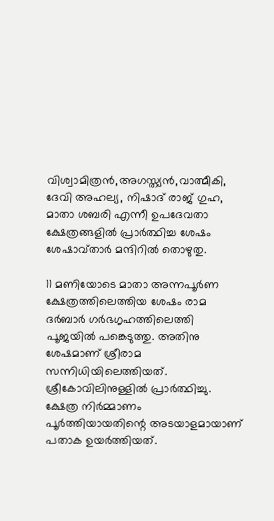വിശ്വാമിത്രന്‍,അഗസ്ത്യന്‍,വാത്മീകി, ദേവി അഹല്യ, നിഷാദ് രാജ് ഗുഹ, മാതാ ശബരി എന്നീ ഉപദേവതാ ക്ഷേത്രങ്ങളില്‍ പ്രാര്‍ത്ഥിച്ച ശേഷം ശേഷാവ്താര്‍ മന്ദിറില്‍ തൊഴുതു.

11 മണിയോടെ മാതാ അന്നപൂര്‍ണ ക്ഷേത്രത്തിലെത്തിയ ശേഷം രാമ ദര്‍ബാര്‍ ഗര്‍ഭഗൃഹത്തിലെത്തി പൂജയില്‍ പങ്കെടുത്തു. അതിനു ശേഷമാണ് ശ്രീരാമ സന്നിധിയിലെത്തിയത്. ശ്രീകോവിലിനുള്ളില്‍ പ്രാര്‍ത്ഥിച്ചു. ക്ഷേത്ര നിര്‍മ്മാണം പൂര്‍ത്തിയായതിന്റെ അടയാളമായാണ് പതാക ഉയര്‍ത്തിയത്.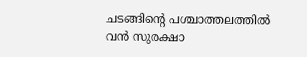ചടങ്ങിന്റെ പശ്ചാത്തലത്തില്‍ വന്‍ സുരക്ഷാ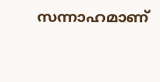സന്നാഹമാണ്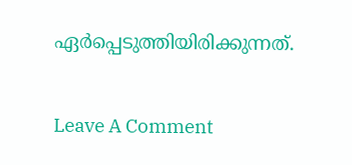ഏര്‍പ്പെടുത്തിയിരിക്കുന്നത്.

Leave A Comment